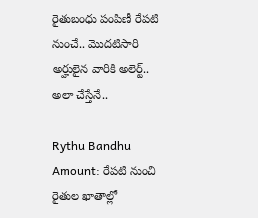రైతుబంధు పంపిణీ రేపటి నుంచే.. మొదటిసారి అర్హులైన వారికి అలెర్ట్.. అలా చేస్తేనే..

Rythu Bandhu Amount: రేపటి నుంచి రైతుల ఖాతాల్లో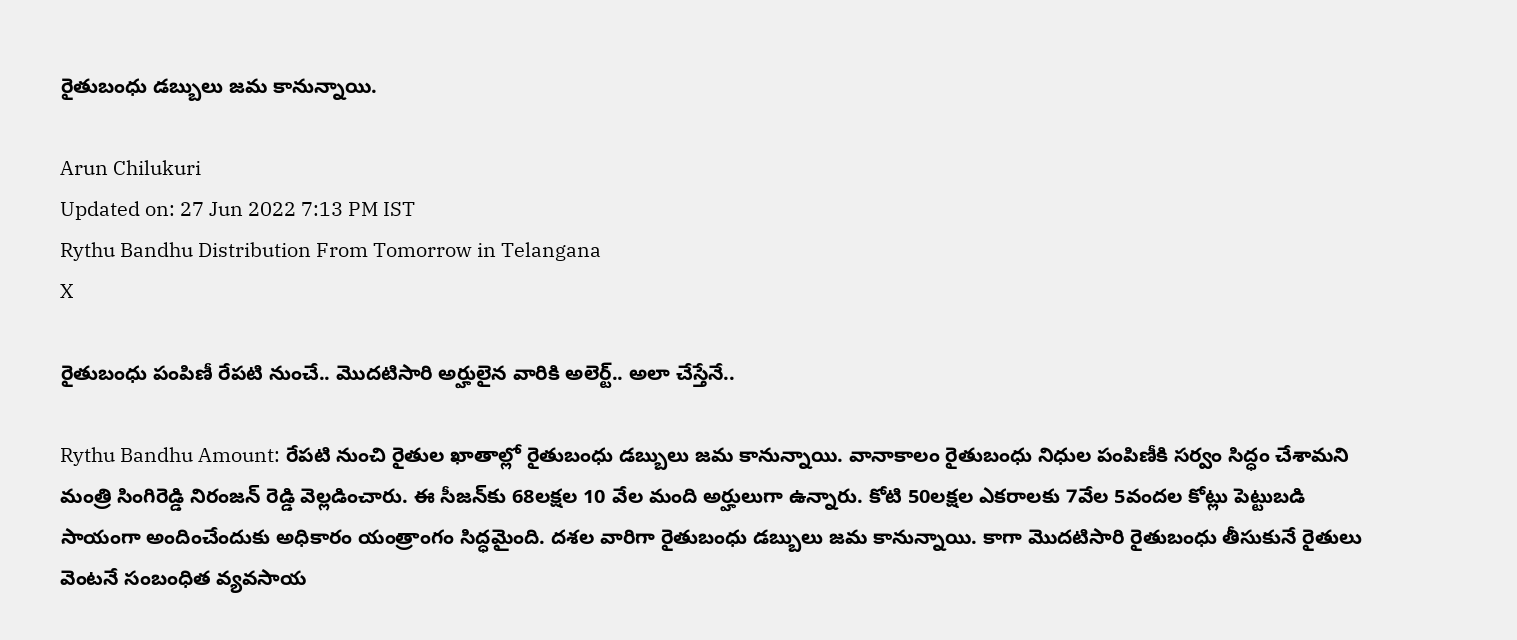రైతుబంధు డబ్బులు జమ కానున్నాయి.

Arun Chilukuri
Updated on: 27 Jun 2022 7:13 PM IST
Rythu Bandhu Distribution From Tomorrow in Telangana
X

రైతుబంధు పంపిణీ రేపటి నుంచే.. మొదటిసారి అర్హులైన వారికి అలెర్ట్.. అలా చేస్తేనే..

Rythu Bandhu Amount: రేపటి నుంచి రైతుల ఖాతాల్లో రైతుబంధు డబ్బులు జమ కానున్నాయి. వానాకాలం రైతుబంధు నిధుల పంపిణీకి సర్వం సిద్ధం చేశామని మంత్రి సింగిరెడ్డి నిరంజన్ రెడ్డి వెల్లడించారు. ఈ సీజన్‌కు 68లక్షల 10 వేల మంది అర్హులుగా ఉన్నారు. కోటి 50లక్షల ఎకరాలకు 7వేల 5వందల కోట్లు పెట్టుబడి సాయంగా అందించేందుకు అధికారం యంత్రాంగం సిద్ధమైంది. దశల వారిగా రైతుబంధు డబ్బులు జమ కానున్నాయి. కాగా మొదటిసారి రైతుబంధు తీసుకునే రైతులు వెంటనే సంబంధిత వ్యవసాయ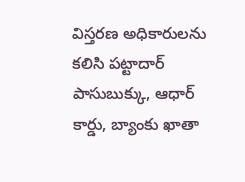విస్తరణ అధికారులను కలిసి పట్టాదార్ పాసుబుక్కు, ఆధార్ కార్డు, బ్యాంకు ఖాతా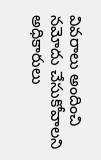వివరాలు అందించి నమోదు చేసుకోవాలని అధికారులు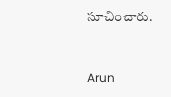సూచించారు.


Arun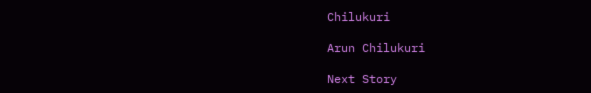Chilukuri

Arun Chilukuri

Next Story